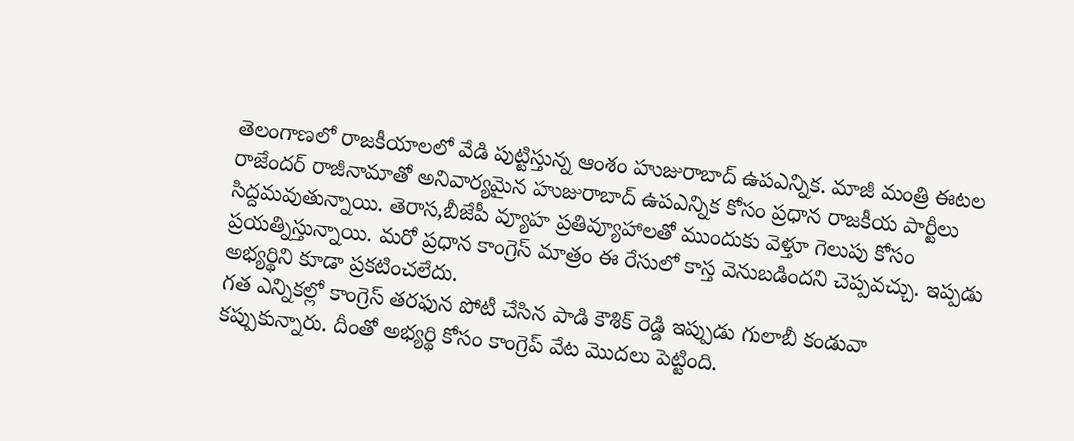తెలంగాణలో రాజకీయాలలో వేడి పుట్టిస్తున్న ఆంశం హుజురాబాద్ ఉపఎన్నిక. మాజీ మంత్రి ఈటల రాజేందర్ రాజీనామాతో అనివార్యమైన హుజురాబాద్ ఉపఎన్నిక కోసం ప్రధాన రాజకీయ పార్టీలు సిద్దమవుతున్నాయి. తెరాస,బీజేపీ వ్యూహ ప్రతివ్యూహాలతో ముందుకు వెళ్తూ గెలుపు కోసం ప్రయత్నిస్తున్నాయి. మరో ప్రధాన కాంగ్రెస్ మాత్రం ఈ రేసులో కాస్త వెనుబడిందని చెప్పవచ్చు. ఇప్పడు అభ్యర్థిని కూడా ప్రకటించలేదు.
గత ఎన్నికల్లో కాంగ్రెస్ తరఫున పోటీ చేసిన పాడి కౌశిక్ రెడ్డి ఇప్పుడు గులాబీ కండువా కప్పుకున్నారు. దీంతో అభ్యర్థి కోసం కాంగ్రెప్ వేట మొదలు పెట్టింది.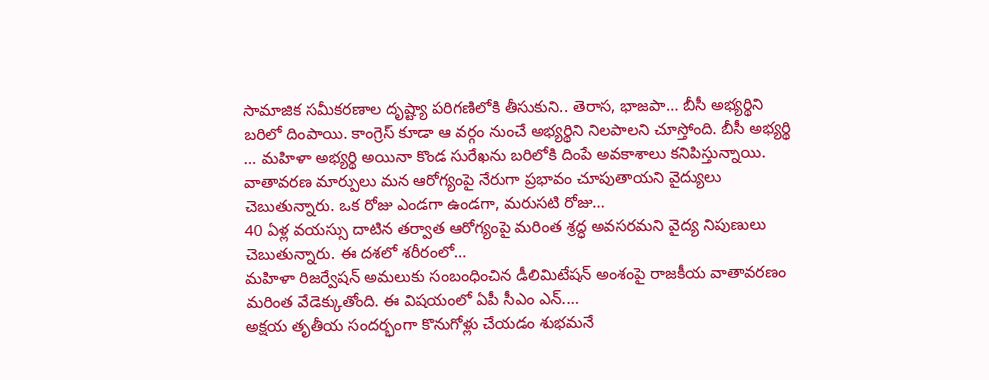సామాజిక సమీకరణాల దృష్ట్యా పరిగణిలోకి తీసుకుని.. తెరాస, భాజపా… బీసీ అభ్యర్థిని బరిలో దింపాయి. కాంగ్రెస్ కూడా ఆ వర్గం నుంచే అభ్యర్థిని నిలపాలని చూస్తోంది. బీసీ అభ్యర్థి … మహిళా అభ్యర్థి అయినా కొండ సురేఖను బరిలోకి దింపే అవకాశాలు కనిపిస్తున్నాయి.
వాతావరణ మార్పులు మన ఆరోగ్యంపై నేరుగా ప్రభావం చూపుతాయని వైద్యులు చెబుతున్నారు. ఒక రోజు ఎండగా ఉండగా, మరుసటి రోజు…
40 ఏళ్ల వయస్సు దాటిన తర్వాత ఆరోగ్యంపై మరింత శ్రద్ధ అవసరమని వైద్య నిపుణులు చెబుతున్నారు. ఈ దశలో శరీరంలో…
మహిళా రిజర్వేషన్ అమలుకు సంబంధించిన డీలిమిటేషన్ అంశంపై రాజకీయ వాతావరణం మరింత వేడెక్కుతోంది. ఈ విషయంలో ఏపీ సీఎం ఎన్.…
అక్షయ తృతీయ సందర్భంగా కొనుగోళ్లు చేయడం శుభమనే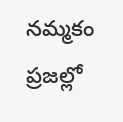నమ్మకం ప్రజల్లో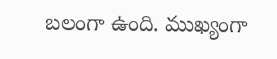బలంగా ఉంది. ముఖ్యంగా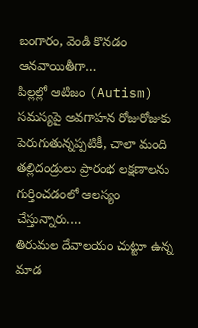బంగారం, వెండి కొనడం ఆనవాయితీగా…
పిల్లల్లో ఆటిజం (Autism) సమస్యపై అవగాహన రోజురోజుకు పెరుగుతున్నప్పటికీ, చాలా మంది తల్లిదండ్రులు ప్రారంభ లక్షణాలను గుర్తించడంలో ఆలస్యం చేస్తున్నారు.…
తిరుమల దేవాలయం చుట్టూ ఉన్న మాడ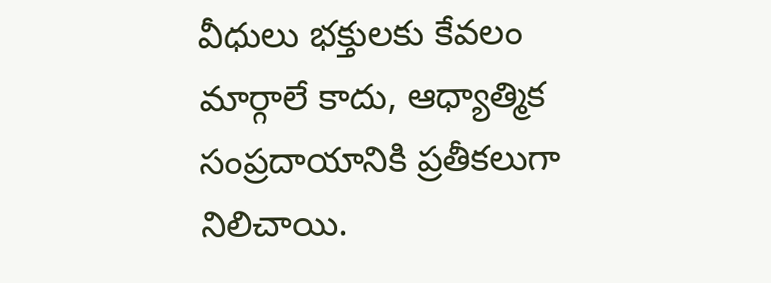వీధులు భక్తులకు కేవలం మార్గాలే కాదు, ఆధ్యాత్మిక సంప్రదాయానికి ప్రతీకలుగా నిలిచాయి.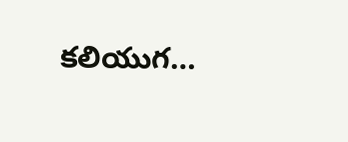కలియుగ…